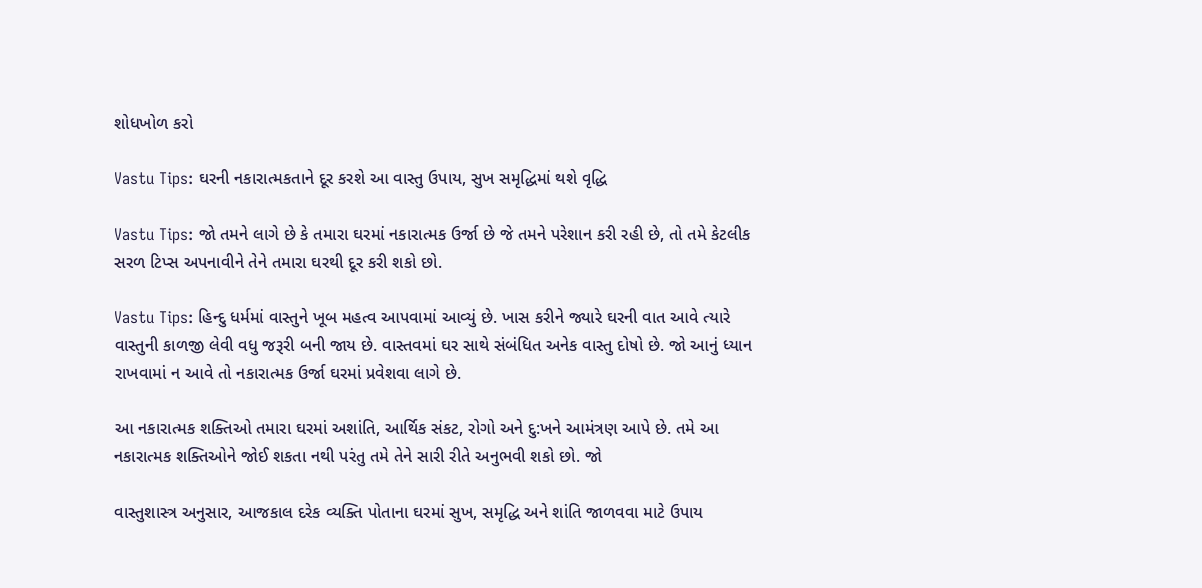શોધખોળ કરો

Vastu Tips: ઘરની નકારાત્મકતાને દૂર કરશે આ વાસ્તુ ઉપાય, સુખ સમૃદ્ધિમાં થશે વૃદ્ધિ

Vastu Tips: જો તમને લાગે છે કે તમારા ઘરમાં નકારાત્મક ઉર્જા છે જે તમને પરેશાન કરી રહી છે, તો તમે કેટલીક સરળ ટિપ્સ અપનાવીને તેને તમારા ઘરથી દૂર કરી શકો છો.

Vastu Tips: હિન્દુ ધર્મમાં વાસ્તુને ખૂબ મહત્વ આપવામાં આવ્યું છે. ખાસ કરીને જ્યારે ઘરની વાત આવે ત્યારે વાસ્તુની કાળજી લેવી વધુ જરૂરી બની જાય છે. વાસ્તવમાં ઘર સાથે સંબંધિત અનેક વાસ્તુ દોષો છે. જો આનું ધ્યાન રાખવામાં ન આવે તો નકારાત્મક ઉર્જા ઘરમાં પ્રવેશવા લાગે છે.

આ નકારાત્મક શક્તિઓ તમારા ઘરમાં અશાંતિ, આર્થિક સંકટ, રોગો અને દુ:ખને આમંત્રણ આપે છે. તમે આ નકારાત્મક શક્તિઓને જોઈ શકતા નથી પરંતુ તમે તેને સારી રીતે અનુભવી શકો છો. જો

વાસ્તુશાસ્ત્ર અનુસાર, આજકાલ દરેક વ્યક્તિ પોતાના ઘરમાં સુખ, સમૃદ્ધિ અને શાંતિ જાળવવા માટે ઉપાય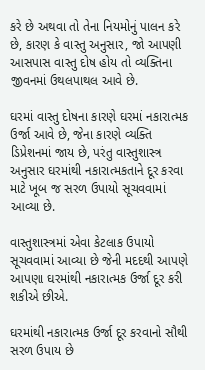કરે છે અથવા તો તેના નિયમોનું પાલન કરે છે, કારણ કે વાસ્તુ અનુસાર, જો આપણી આસપાસ વાસ્તુ દોષ હોય તો વ્યક્તિના જીવનમાં ઉથલપાથલ આવે છે.

ઘરમાં વાસ્તુ દોષના કારણે ઘરમાં નકારાત્મક ઉર્જા આવે છે, જેના કારણે વ્યક્તિ ડિપ્રેશનમાં જાય છે, પરંતુ વાસ્તુશાસ્ત્ર અનુસાર ઘરમાંથી નકારાત્મકતાને દૂર કરવા માટે ખૂબ જ સરળ ઉપાયો સૂચવવામાં આવ્યા છે.

વાસ્તુશાસ્ત્રમાં એવા કેટલાક ઉપાયો સૂચવવામાં આવ્યા છે જેની મદદથી આપણે આપણા ઘરમાંથી નકારાત્મક ઉર્જા દૂર કરી શકીએ છીએ.

ઘરમાંથી નકારાત્મક ઉર્જા દૂર કરવાનો સૌથી સરળ ઉપાય છે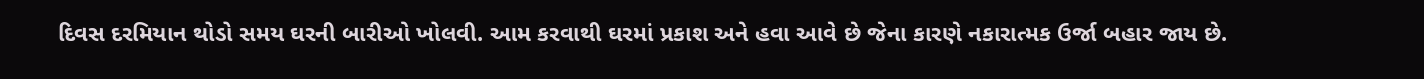દિવસ દરમિયાન થોડો સમય ઘરની બારીઓ ખોલવી. આમ કરવાથી ઘરમાં પ્રકાશ અને હવા આવે છે જેના કારણે નકારાત્મક ઉર્જા બહાર જાય છે.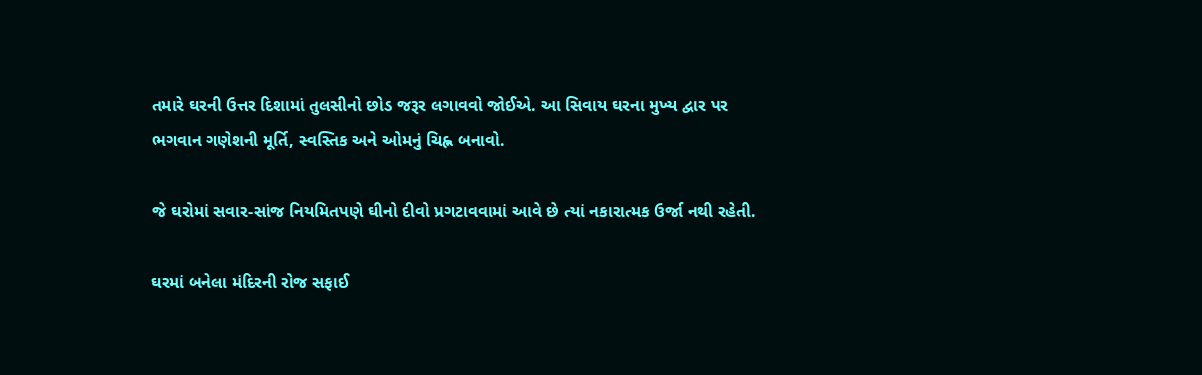તમારે ઘરની ઉત્તર દિશામાં તુલસીનો છોડ જરૂર લગાવવો જોઈએ. આ સિવાય ઘરના મુખ્ય દ્વાર પર ભગવાન ગણેશની મૂર્તિ, સ્વસ્તિક અને ઓમનું ચિહ્ન બનાવો.

જે ઘરોમાં સવાર-સાંજ નિયમિતપણે ઘીનો દીવો પ્રગટાવવામાં આવે છે ત્યાં નકારાત્મક ઉર્જા નથી રહેતી.

ઘરમાં બનેલા મંદિરની રોજ સફાઈ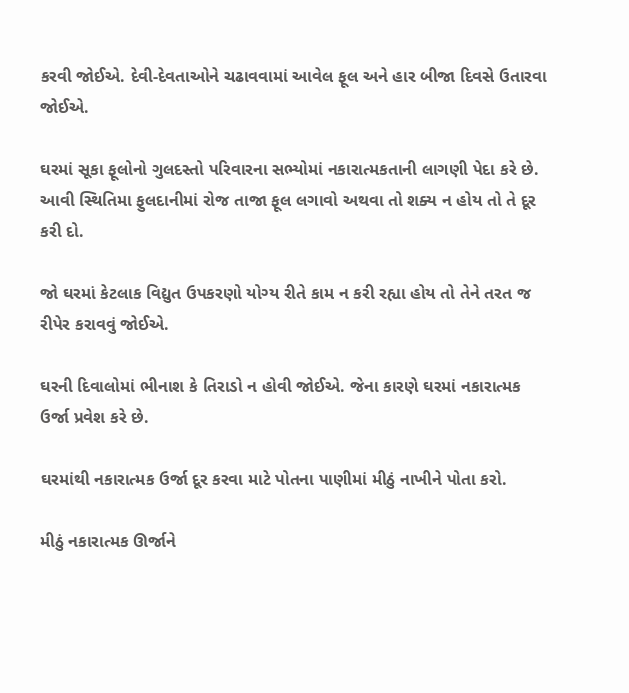કરવી જોઈએ. દેવી-દેવતાઓને ચઢાવવામાં આવેલ ફૂલ અને હાર બીજા દિવસે ઉતારવા જોઈએ.

ઘરમાં સૂકા ફૂલોનો ગુલદસ્તો પરિવારના સભ્યોમાં નકારાત્મકતાની લાગણી પેદા કરે છે. આવી સ્થિતિમા ફુલદાનીમાં રોજ તાજા ફૂલ લગાવો અથવા તો શક્ય ન હોય તો તે દૂર કરી દો.

જો ઘરમાં કેટલાક વિદ્યુત ઉપકરણો યોગ્ય રીતે કામ ન કરી રહ્યા હોય તો તેને તરત જ રીપેર કરાવવું જોઈએ.

ઘરની દિવાલોમાં ભીનાશ કે તિરાડો ન હોવી જોઈએ. જેના કારણે ઘરમાં નકારાત્મક ઉર્જા પ્રવેશ કરે છે.

ઘરમાંથી નકારાત્મક ઉર્જા દૂર કરવા માટે પોતના પાણીમાં મીઠું નાખીને પોતા કરો.

મીઠું નકારાત્મક ઊર્જાને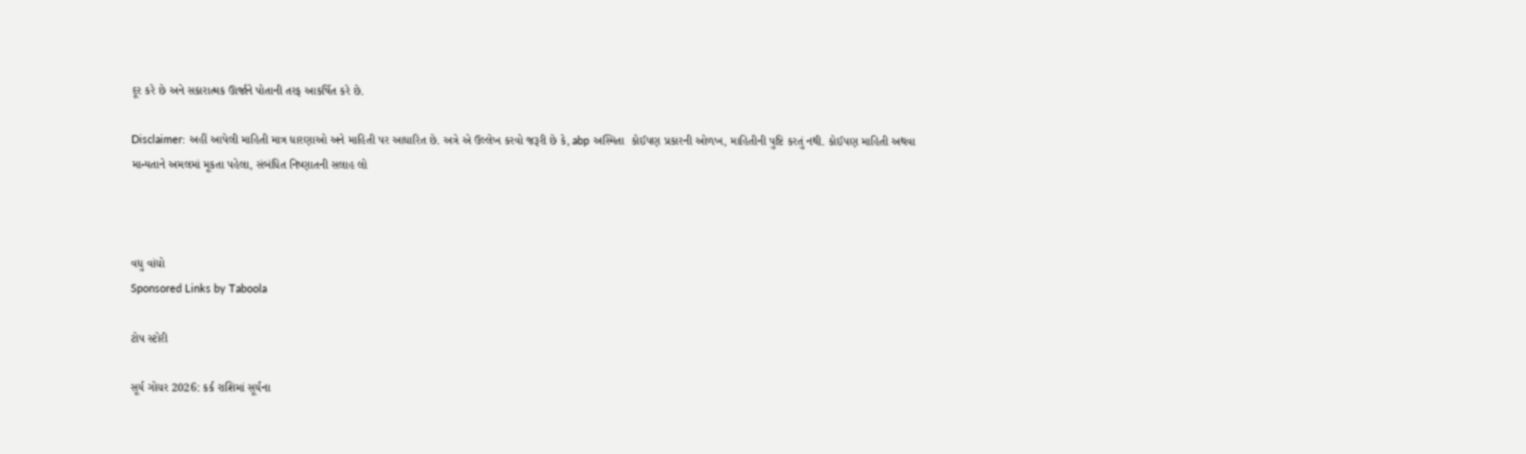દૂર કરે છે અને સકારાત્મક ઊર્જાને પોતાની તરફ આકર્ષિત કરે છે.

Disclaimer: અહીં આપેલી માહિતી માત્ર ધારણાઓ અને માહિતી પર આધારિત છે. અત્રે એ ઉલ્લેખ કરવો જરૂરી છે કે, abp અસ્મિતા  કોઈપણ પ્રકારની ઓળખ, માહિતીની પુષ્ટિ કરતું નથી. કોઈપણ માહિતી અથવા માન્યતાને અમલમાં મૂકતા પહેલા, સંબંધિત નિષ્ણાતની સલાહ લો



વધુ વાંચો
Sponsored Links by Taboola

ટોપ સ્ટોરી

સૂર્ય ગોચર 2026: કર્ક રાશિમાં સૂર્યના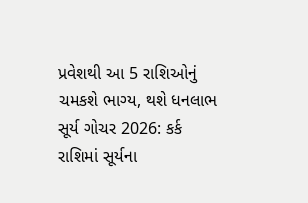પ્રવેશથી આ 5 રાશિઓનું ચમકશે ભાગ્ય, થશે ધનલાભ
સૂર્ય ગોચર 2026: કર્ક રાશિમાં સૂર્યના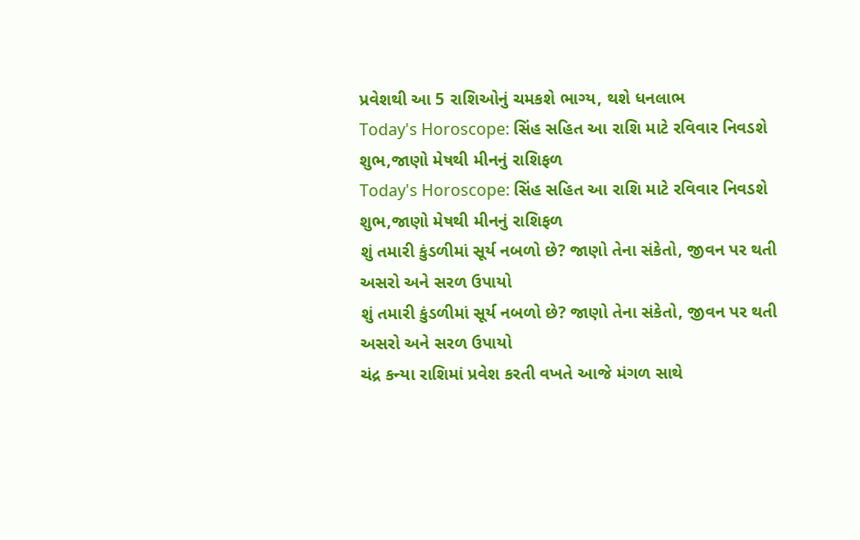પ્રવેશથી આ 5 રાશિઓનું ચમકશે ભાગ્ય, થશે ધનલાભ
Today's Horoscope: સિંહ સહિત આ રાશિ માટે રવિવાર નિવડશે શુભ,જાણો મેષથી મીનનું રાશિફળ
Today's Horoscope: સિંહ સહિત આ રાશિ માટે રવિવાર નિવડશે શુભ,જાણો મેષથી મીનનું રાશિફળ
શું તમારી કુંડળીમાં સૂર્ય નબળો છે? જાણો તેના સંકેતો, જીવન પર થતી અસરો અને સરળ ઉપાયો
શું તમારી કુંડળીમાં સૂર્ય નબળો છે? જાણો તેના સંકેતો, જીવન પર થતી અસરો અને સરળ ઉપાયો
ચંદ્ર કન્યા રાશિમાં પ્રવેશ કરતી વખતે આજે મંગળ સાથે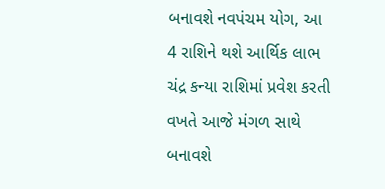બનાવશે નવપંચમ યોગ, આ 4 રાશિને થશે આર્થિક લાભ
ચંદ્ર કન્યા રાશિમાં પ્રવેશ કરતી વખતે આજે મંગળ સાથે બનાવશે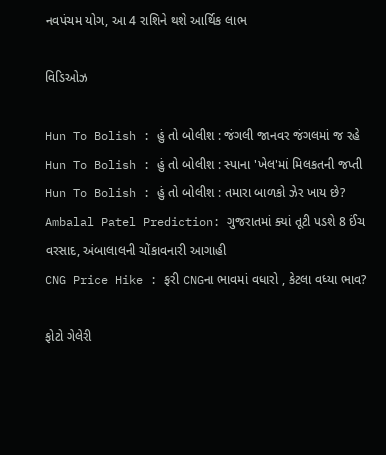નવપંચમ યોગ, આ 4 રાશિને થશે આર્થિક લાભ

વિડિઓઝ

Hun To Bolish : હું તો બોલીશ : જંગલી જાનવર જંગલમાં જ રહે
Hun To Bolish : હું તો બોલીશ : સ્પાના 'ખેલ'માં મિલકતની જપ્તી
Hun To Bolish : હું તો બોલીશ : તમારા બાળકો ઝેર ખાય છે?
Ambalal Patel Prediction: ગુજરાતમાં ક્યાં તૂટી પડશે 8 ઈંચ વરસાદ, અંબાલાલની ચોંકાવનારી આગાહી
CNG Price Hike : ફરી CNGના ભાવમાં વધારો , કેટલા વધ્યા ભાવ?

ફોટો ગેલેરી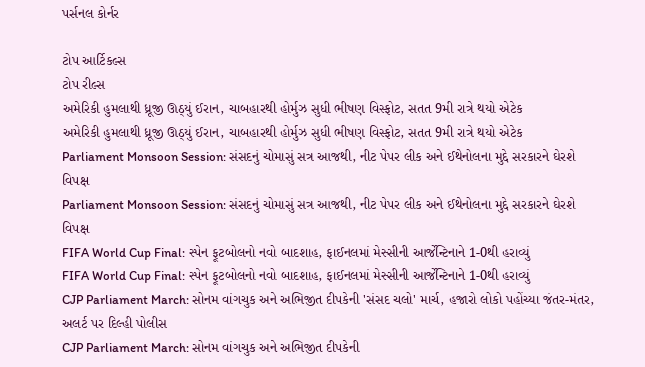પર્સનલ કોર્નર

ટોપ આર્ટિકલ્સ
ટોપ રીલ્સ
અમેરિકી હુમલાથી ધ્રૂજી ઊઠ્યું ઈરાન, ચાબહારથી હોર્મુઝ સુધી ભીષણ વિસ્ફોટ, સતત 9મી રાત્રે થયો એટેક
અમેરિકી હુમલાથી ધ્રૂજી ઊઠ્યું ઈરાન, ચાબહારથી હોર્મુઝ સુધી ભીષણ વિસ્ફોટ, સતત 9મી રાત્રે થયો એટેક
Parliament Monsoon Session: સંસદનું ચોમાસું સત્ર આજથી, નીટ પેપર લીક અને ઈથેનોલના મુદ્દે સરકારને ઘેરશે વિપક્ષ
Parliament Monsoon Session: સંસદનું ચોમાસું સત્ર આજથી, નીટ પેપર લીક અને ઈથેનોલના મુદ્દે સરકારને ઘેરશે વિપક્ષ
FIFA World Cup Final: સ્પેન ફૂટબોલનો નવો બાદશાહ, ફાઈનલમાં મેસ્સીની આર્જેન્ટિનાને 1-0થી હરાવ્યું
FIFA World Cup Final: સ્પેન ફૂટબોલનો નવો બાદશાહ, ફાઈનલમાં મેસ્સીની આર્જેન્ટિનાને 1-0થી હરાવ્યું
CJP Parliament March: સોનમ વાંગચુક અને અભિજીત દીપકેની 'સંસદ ચલો' માર્ચ, હજારો લોકો પહોંચ્યા જંતર-મંતર, અલર્ટ પર દિલ્હી પોલીસ
CJP Parliament March: સોનમ વાંગચુક અને અભિજીત દીપકેની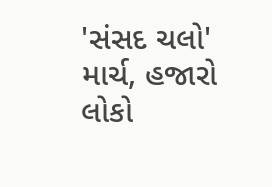'સંસદ ચલો' માર્ચ, હજારો લોકો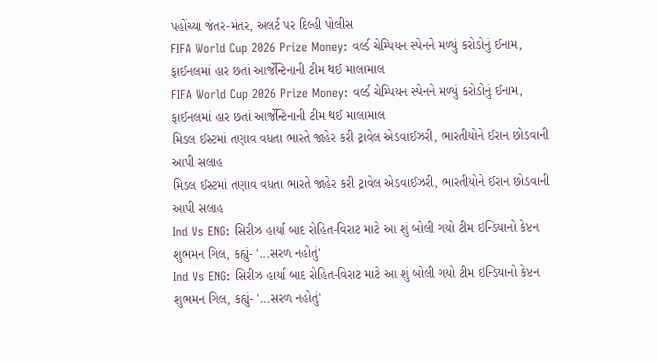પહોંચ્યા જંતર-મંતર, અલર્ટ પર દિલ્હી પોલીસ
FIFA World Cup 2026 Prize Money: વર્લ્ડ ચેમ્પિયન સ્પેનને મળ્યું કરોડોનું ઈનામ, ફાઈનલમાં હાર છતાં આર્જેન્ટિનાની ટીમ થઈ માલામાલ
FIFA World Cup 2026 Prize Money: વર્લ્ડ ચેમ્પિયન સ્પેનને મળ્યું કરોડોનું ઈનામ, ફાઈનલમાં હાર છતાં આર્જેન્ટિનાની ટીમ થઈ માલામાલ
મિડલ ઈસ્ટમાં તણાવ વધતા ભારતે જાહેર કરી ટ્રાવેલ એડવાઈઝરી, ભારતીયોને ઈરાન છોડવાની આપી સલાહ
મિડલ ઈસ્ટમાં તણાવ વધતા ભારતે જાહેર કરી ટ્રાવેલ એડવાઈઝરી, ભારતીયોને ઈરાન છોડવાની આપી સલાહ
Ind Vs ENG: સિરીઝ હાર્યા બાદ રોહિત-વિરાટ માટે આ શું બોલી ગયો ટીમ ઇન્ડિયાનો કેપ્ટન શુભમન ગિલ, કહ્યું- '...સરળ નહોતું'
Ind Vs ENG: સિરીઝ હાર્યા બાદ રોહિત-વિરાટ માટે આ શું બોલી ગયો ટીમ ઇન્ડિયાનો કેપ્ટન શુભમન ગિલ, કહ્યું- '...સરળ નહોતું'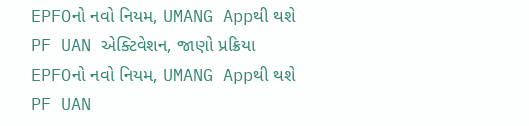EPFOનો નવો નિયમ, UMANG Appથી થશે PF UAN એક્ટિવેશન, જાણો પ્રક્રિયા
EPFOનો નવો નિયમ, UMANG Appથી થશે PF UAN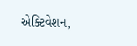એક્ટિવેશન,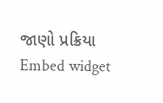જાણો પ્રક્રિયા
Embed widget